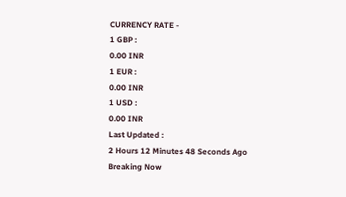CURRENCY RATE -
1 GBP :
0.00 INR
1 EUR :
0.00 INR
1 USD :
0.00 INR
Last Updated :
2 Hours 12 Minutes 48 Seconds Ago
Breaking Now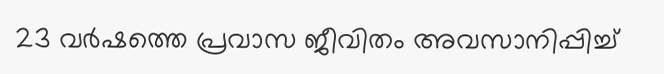23 വര്‍ഷത്തെ പ്രവാസ ജീവിതം അവസാനിപ്പിച്ച്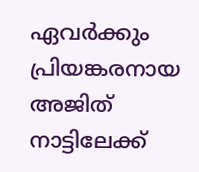ഏവര്‍ക്കും പ്രിയങ്കരനായ അജിത് നാട്ടിലേക്ക്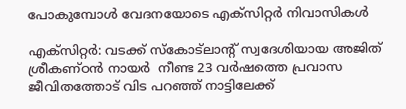പോകുമ്പോള്‍ വേദനയോടെ എക്‌സിറ്റര്‍ നിവാസികള്‍

എക്‌സിറ്റര്‍: വടക്ക് സ്‌കോട്‌ലാന്റ് സ്വദേശിയായ അജിത് ശ്രീകണ്ഠന്‍ നായര്‍  നീണ്ട 23 വര്‍ഷത്തെ പ്രവാസ ജീവിതത്തോട് വിട പറഞ്ഞ് നാട്ടിലേക്ക്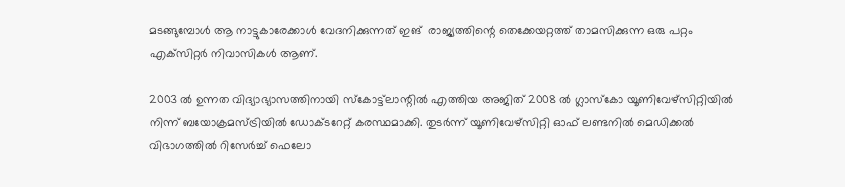മടങ്ങുമ്പോള്‍ ആ നാട്ടുകാരേക്കാള്‍ വേദനിക്കുന്നത് ഇങ്  രാജ്യത്തിന്റെ തെക്കേയറ്റത്ത് താമസിക്കുന്ന ഒരു പറ്റം എക്‌സിറ്റര്‍ നിവാസികള്‍ ആണ്.

2003 ല്‍ ഉന്നത വിദ്യാഭ്യാസത്തിനായി സ്‌കോട്ട്‌ലാന്റില്‍ എത്തിയ അജിത് 2008 ല്‍ ഗ്ലാസ്‌കോ യൂണിവേഴ്‌സിറ്റിയില്‍ നിന്ന് ബയോക്രമസ്ട്രിയില്‍ ഡോക്ടറേറ്റ് കരസ്ഥമാക്കി. തുടര്‍ന്ന് യൂണിവേഴ്‌സിറ്റി ഓഫ് ലണ്ടനില്‍ മെഡിക്കല്‍ വിഭാഗത്തില്‍ റിസേര്‍ച്ച് ഫെലോ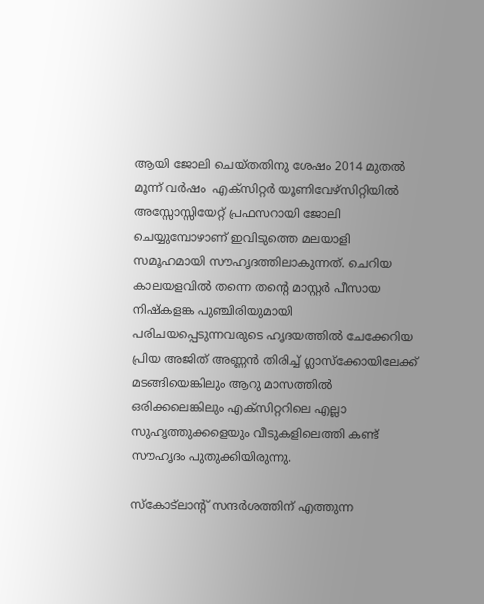ആയി ജോലി ചെയ്തതിനു ശേഷം 2014 മുതല്‍ മൂന്ന് വര്‍ഷം  എക്‌സിറ്റര്‍ യൂണിവേഴ്‌സിറ്റിയില്‍ അസ്സോസ്സിയേറ്റ് പ്രഫസറായി ജോലി ചെയ്യുമ്പോഴാണ് ഇവിടുത്തെ മലയാളി സമൂഹമായി സൗഹൃദത്തിലാകുന്നത്. ചെറിയ കാലയളവില്‍ തന്നെ തന്റെ മാസ്റ്റര്‍ പീസായ നിഷ്‌കളങ്ക പുഞ്ചിരിയുമായി പരിചയപ്പെടുന്നവരുടെ ഹൃദയത്തില്‍ ചേക്കേറിയ പ്രിയ അജിത് അണ്ണന്‍ തിരിച്ച് ഗ്ലാസ്‌ക്കോയിലേക്ക് മടങ്ങിയെങ്കിലും ആറു മാസത്തില്‍ ഒരിക്കലെങ്കിലും എക്‌സിറ്ററിലെ എല്ലാ സുഹൃത്തുക്കളെയും വീടുകളിലെത്തി കണ്ട് സൗഹൃദം പുതുക്കിയിരുന്നു.

സ്‌കോട്‌ലാന്റ് സന്ദര്‍ശത്തിന് എത്തുന്ന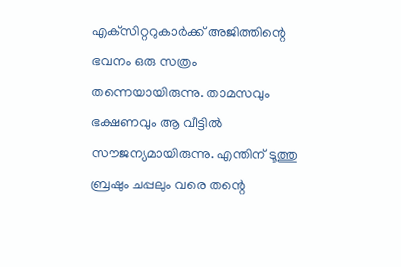എക്‌സിറ്ററുകാര്‍ക്ക് അജിത്തിന്റെ ഭവനം ഒരു സത്രം തന്നെയായിരുന്നു. താമസവും ഭക്ഷണവും ആ വീട്ടില്‍ സൗജന്യമായിരുന്നു. എന്തിന് ടൂത്തു ബ്രഷും ചപ്പലും വരെ തന്റെ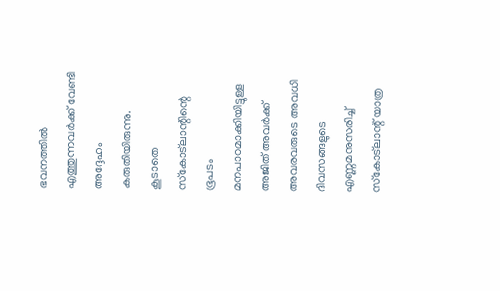ഭവനത്തില്‍ എത്തുന്നവര്‍ക്ക് വേണ്ടി അദ്ദേഹം കരുതിയിരുന്നു. കൂടാതെ സ്‌കോട്‌ലാന്റിന്റെ ഭൂപടം മനപാഠമാക്കിയിട്ടുള്ള അജിത് അവര്‍ക്ക് അവരവരുടെ അവധി ദിവസങ്ങളുടെ എണ്ണമനുസരിച്ച് സ്‌കോട്‌ലാന്റ് യാത്ര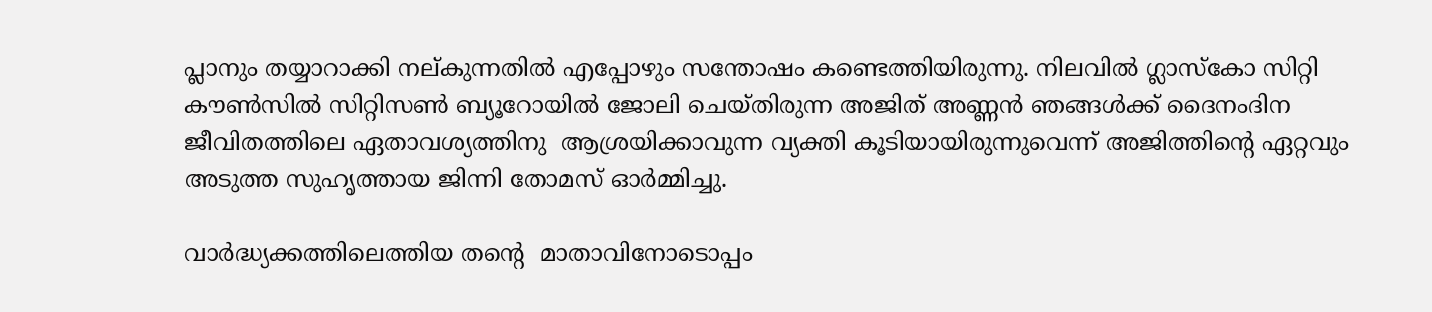പ്ലാനും തയ്യാറാക്കി നല്കുന്നതില്‍ എപ്പോഴും സന്തോഷം കണ്ടെത്തിയിരുന്നു. നിലവില്‍ ഗ്ലാസ്‌കോ സിറ്റി കൗണ്‍സില്‍ സിറ്റിസണ്‍ ബ്യൂറോയില്‍ ജോലി ചെയ്തിരുന്ന അജിത് അണ്ണന്‍ ഞങ്ങള്‍ക്ക് ദൈനംദിന ജീവിതത്തിലെ ഏതാവശ്യത്തിനു  ആശ്രയിക്കാവുന്ന വ്യക്തി കൂടിയായിരുന്നുവെന്ന് അജിത്തിന്റെ ഏറ്റവും അടുത്ത സുഹൃത്തായ ജിന്നി തോമസ് ഓര്‍മ്മിച്ചു.

വാര്‍ദ്ധ്യക്കത്തിലെത്തിയ തന്റെ  മാതാവിനോടൊപ്പം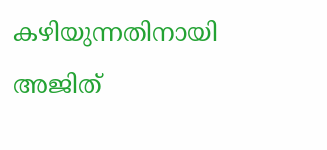കഴിയുന്നതിനായി അജിത്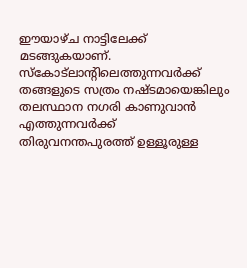ഈയാഴ്ച നാട്ടിലേക്ക് മടങ്ങുകയാണ്. സ്‌കോട്‌ലാന്റിലെത്തുന്നവര്‍ക്ക് തങ്ങളുടെ സത്രം നഷ്ടമായെങ്കിലും തലസ്ഥാന നഗരി കാണുവാന്‍ എത്തുന്നവര്‍ക്ക് തിരുവനന്തപുരത്ത് ഉള്ളൂരുള്ള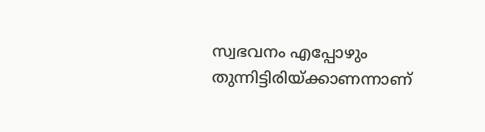സ്വഭവനം എപ്പോഴും തുന്നിട്ടിരിയ്ക്കാണന്നാണ്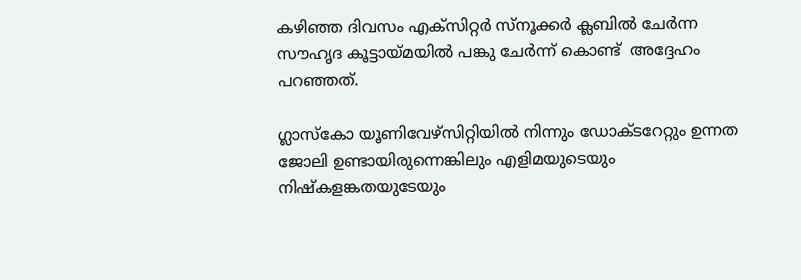കഴിഞ്ഞ ദിവസം എക്‌സിറ്റര്‍ സ്നൂക്കര്‍ ക്ലബില്‍ ചേര്‍ന്ന സൗഹൃദ കൂട്ടായ്മയില്‍ പങ്കു ചേര്‍ന്ന് കൊണ്ട്  അദ്ദേഹം പറഞ്ഞത്.

ഗ്ലാസ്‌കോ യൂണിവേഴ്‌സിറ്റിയില്‍ നിന്നും ഡോക്ടറേറ്റും ഉന്നത ജോലി ഉണ്ടായിരുന്നെങ്കിലും എളിമയുടെയും നിഷ്‌കളങ്കതയുടേയും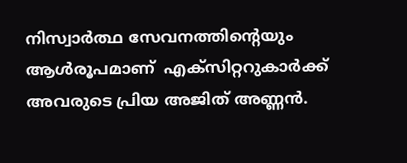നിസ്വാര്‍ത്ഥ സേവനത്തിന്റെയും ആള്‍രൂപമാണ്  എക്‌സിറ്ററുകാര്‍ക്ക്  അവരുടെ പ്രിയ അജിത് അണ്ണന്‍.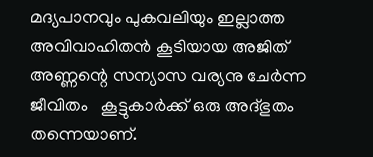മദ്യപാനവും പുകവലിയും ഇല്ലാത്ത അവിവാഹിതന്‍ കൂടിയായ അജിത് അണ്ണന്റെ സന്യാസ വര്യനു ചേര്‍ന്ന ജീവിതം   കൂട്ടുകാര്‍ക്ക് ഒരു അദ്ഭുതം തന്നെയാണ്.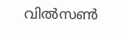വില്‍സണ്‍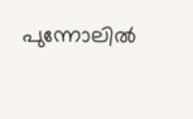പുന്നോലില്‍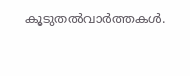കൂടുതല്‍വാര്‍ത്തകള്‍.